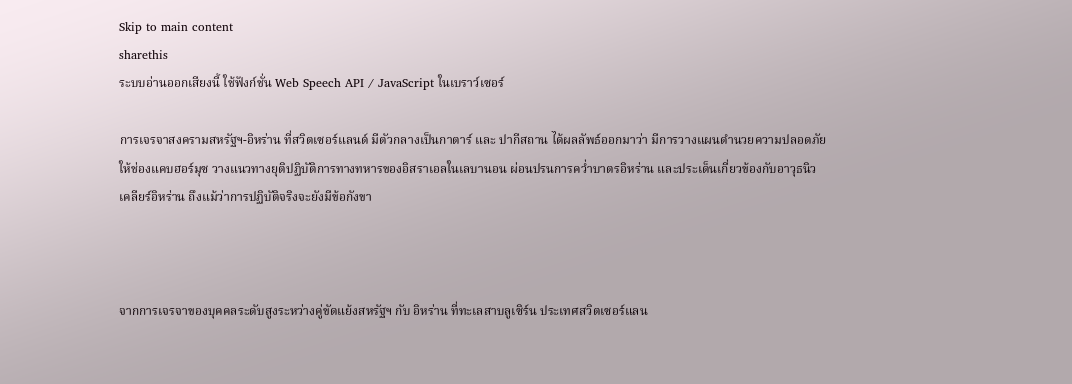Skip to main content
sharethis
ระบบอ่านออกเสียงนี้ ใช้ฟังก์ชั่น Web Speech API / JavaScript ในเบราว์เซอร์

การเจรจาสงครามสหรัฐฯ-อิหร่าน ที่สวิตเซอร์แลนด์ มีตัวกลางเป็นกาตาร์ และ ปากีสถาน ได้ผลลัพธ์ออกมาว่า มีการวางแผนดำนวยความปลอดภัยให้ช่องแคบฮอร์มุซ วางแนวทางยุติปฏิบัติการทางทหารของอิสราเอลในเลบานอน ผ่อนปรนการคว่ำบาตรอิหร่าน และประเด็นเกี่ยวข้องกับอาวุธนิวเคลียร์อิหร่าน ถึงแม้ว่าการปฏิบัติจริงจะยังมีข้อกังขา



จากการเจรจาของบุคคลระดับสูงระหว่างคู่ขัดแย้งสหรัฐฯ กับ อิหร่าน ที่ทะเลสาบลูเซิร์น ประเทศสวิตเซอร์แลน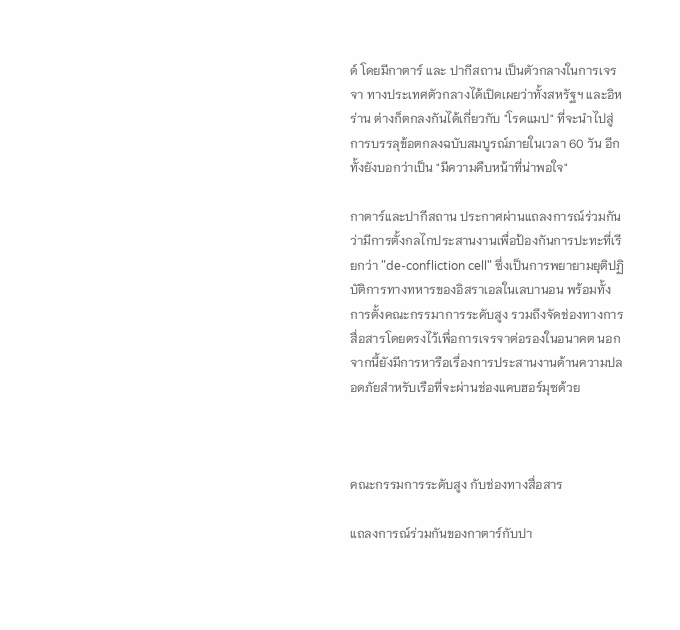ด์ โดยมีกาตาร์ และ ปากีสถาน เป็นตัวกลางในการเจรจา ทางประเทศตัวกลางได้เปิดเผยว่าทั้งสหรัฐฯ และอิหร่าน ต่างก็ตกลงกันได้เกี่ยวกับ "โรดแมป" ที่จะนำไปสู่การบรรลุข้อตกลงฉบับสมบูรณ์ภายในเวลา 60 วัน อีกทั้งยังบอกว่าเป็น "มีความคืบหน้าที่น่าพอใจ"

กาตาร์และปากีสถาน ประกาศผ่านแถลงการณ์ร่วมกันว่ามีการตั้งกลไกประสานงานเพื่อป้องกันการปะทะที่เรียกว่า "de-confliction cell" ซึ่งเป็นการพยายามยุติปฏิบัติการทางทหารของอิสราเอลในเลบานอน พร้อมทั้งการตั้งคณะกรรมาการระดับสูง รวมถึงจัดช่องทางการสื่อสารโดยตรงไว้เพื่อการเจรจาต่อรองในอนาคต นอกจากนี้ยังมีการหารือเรื่องการประสานงานด้านความปลอดภัยสำหรับเรือที่จะผ่านช่องแคบฮอร์มุซด้วย



คณะกรรมการระดับสูง กับช่องทางสื่อสาร

แถลงการณ์ร่วมกันของกาตาร์กับปา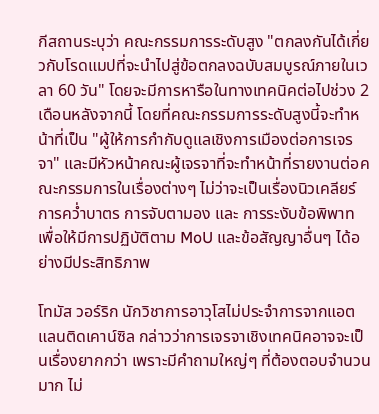กีสถานระบุว่า คณะกรรมการระดับสูง "ตกลงกันได้เกี่ยวกับโรดแมปที่จะนำไปสู่ข้อตกลงฉบับสมบูรณ์ภายในเวลา 60 วัน" โดยจะมีการหารือในทางเทคนิคต่อไปช่วง 2 เดือนหลังจากนี้ โดยที่คณะกรรมการระดับสูงนี้จะทำหน้าที่เป็น "ผู้ให้การกำกับดูแลเชิงการเมืองต่อการเจรจา" และมีหัวหน้าคณะผู้เจรจาที่จะทำหน้าที่รายงานต่อคณะกรรมการในเรื่องต่างๆ ไม่ว่าจะเป็นเรื่องนิวเคลียร์ การคว่ำบาตร การจับตามอง และ การระงับข้อพิพาท เพื่อให้มีการปฏิบัติตาม MoU และข้อสัญญาอื่นๆ ได้อย่างมีประสิทธิภาพ

โทมัส วอร์ริก นักวิชาการอาวุโสไม่ประจำการจากแอตแลนติดเคาน์ซิล กล่าวว่าการเจรจาเชิงเทคนิคอาจจะเป็นเรื่องยากกว่า เพราะมีคำถามใหญ่ๆ ที่ต้องตอบจำนวนมาก ไม่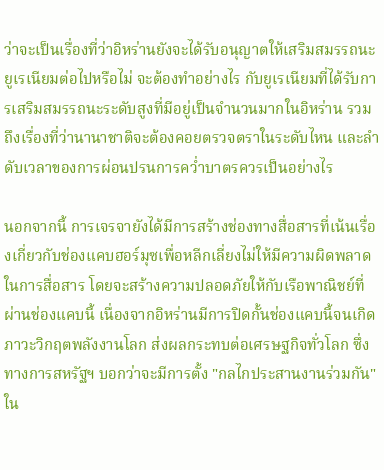ว่าจะเป็นเรื่องที่ว่าอิหร่านยังจะได้รับอนุญาตให้เสริมสมรรถนะยูเรเนียมต่อไปหรือไม่ จะต้องทำอย่างไร กับยูเรเนียมที่ได้รับการเสริมสมรรถนะระดับสูงที่มีอยู่เป็นจำนวนมากในอิหร่าน รวมถึงเรื่องที่ว่านานาชาติจะต้องคอยตรวจตราในระดับไหน และลำดับเวลาของการผ่อนปรนการคว่ำบาตรควรเป็นอย่างไร

นอกจากนี้ การเจรจายังได้มีการสร้างช่องทางสื่อสารที่เน้นเรื่องเกี่ยวกับช่องแคบฮอร์มุซเพื่อหลีกเลี่ยงไม่ให้มีความผิดพลาดในการสื่อสาร โดยจะสร้างความปลอดภัยให้กับเรือพาณิชย์ที่ผ่านช่องแคบนี้ เนื่องจากอิหร่านมีการปิดกั้นช่องแคบนี้จนเกิดภาวะวิกฤตพลังงานโลก ส่งผลกระทบต่อเศรษฐกิจทั่วโลก ซึ่งทางการสหรัฐฯ บอกว่าจะมีการตั้ง "กลไกประสานงานร่วมกัน" ใน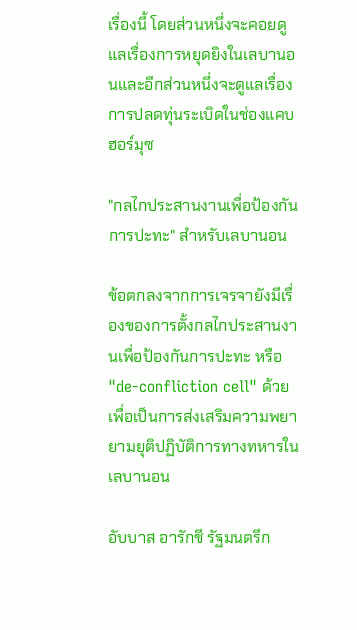เรื่องนี้ โดยส่วนหนึ่งจะคอยดูแลเรื่องการหยุดยิงในเลบานอนและอีกส่วนหนึ่งจะดูแลเรื่องการปลดทุ่นระเบิดในช่องแคบฮอร์มุซ

"กลไกประสานงานเพื่อป้องกันการปะทะ" สำหรับเลบานอน

ข้อตกลงจากการเจรจายังมีเรื่องของการตั้งกลไกประสานงานเพื่อป้องกันการปะทะ หรือ "de-confliction cell" ด้วย เพื่อเป็นการส่งเสริมความพยายามยุติปฏิบัติการทางทหารในเลบานอน

อับบาส อารักชี รัฐมนตรีก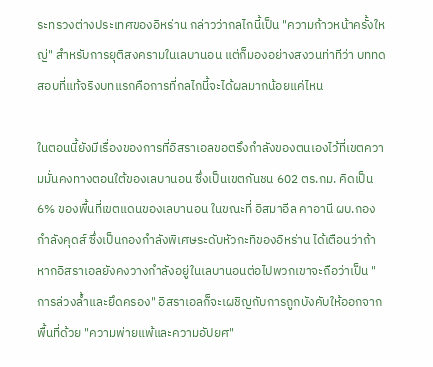ระทรวงต่างประเทศของอิหร่าน กล่าวว่ากลไกนี้เป็น "ความก้าวหน้าครั้งใหญ่" สำหรับการยุติสงครามในเลบานอน แต่ก็มองอย่างสงวนท่าทีว่า บททดสอบที่แท้จริงบทแรกคือการที่กลไกนี้จะได้ผลมากน้อยแค่ไหน

ในตอนนี้ยังมีเรื่องของการที่อิสราเอลขอตรึงกำลังของตนเองไว้ที่เขตความมั่นคงทางตอนใต้ของเลบานอน ซึ่งเป็นเขตกันชน 602 ตร.กม. คิดเป็น 6% ของพื้นที่เขตแดนของเลบานอน ในขณะที่ อิสมาอีล คาอานี ผบ.กองกำลังคุดส์ ซึ่งเป็นกองกำลังพิเศษระดับหัวกะทิของอิหร่าน ได้เตือนว่าถ้าหากอิสราเอลยังคงวางกำลังอยู่ในเลบานอนต่อไปพวกเขาจะถือว่าเป็น "การล่วงล้ำและยึดครอง" อิสราเอลก็จะเผชิญกับการถูกบังคับให้ออกจากพื้นที่ด้วย "ความพ่ายแพ้และความอัปยศ"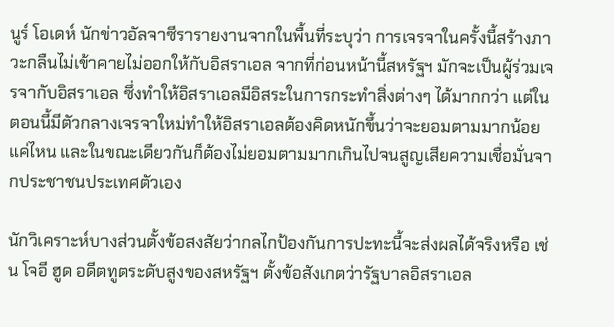นูร์ โอเดห์ นักข่าวอัลจาซีรารายงานจากในพื้นที่ระบุว่า การเจรจาในครั้งนี้สร้างภาวะกลืนไม่เข้าคายไม่ออกให้กับอิสราเอล จากที่ก่อนหน้านี้สหรัฐฯ มักจะเป็นผู้ร่วมเจรจากับอิสราเอล ซึ่งทำให้อิสราเอลมีอิสระในการกระทำสิ่งต่างๆ ได้มากกว่า แต่ในตอนนี้มีตัวกลางเจรจาใหม่ทำให้อิสราเอลต้องคิดหนักขึ้นว่าจะยอมตามมากน้อยแค่ไหน และในขณะเดียวกันก็ต้องไม่ยอมตามมากเกินไปจนสูญเสียความเชื่อมั่นจากประชาชนประเทศตัวเอง

นักวิเคราะห์บางส่วนตั้งข้อสงสัยว่ากลไกป้องกันการปะทะนี้จะส่งผลได้จริงหรือ เช่น โจอี ฮูด อดีตทูตระดับสูงของสหรัฐฯ ตั้งข้อสังเกตว่ารัฐบาลอิสราเอล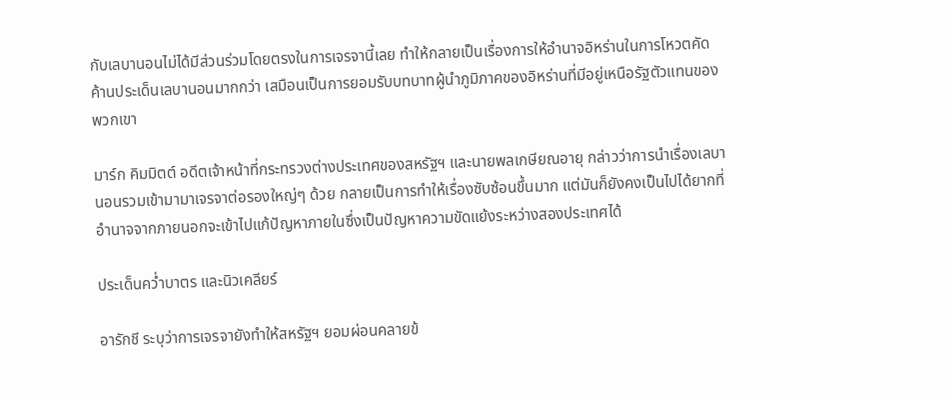กับเลบานอนไม่ได้มีส่วนร่วมโดยตรงในการเจรจานี้เลย ทำให้กลายเป็นเรื่องการให้อำนาจอิหร่านในการโหวตคัดค้านประเด็นเลบานอนมากกว่า เสมือนเป็นการยอมรับบทบาทผู้นำภูมิภาคของอิหร่านที่มีอยู่เหนือรัฐตัวแทนของพวกเขา

มาร์ก คิมมิตต์ อดีตเจ้าหน้าที่กระทรวงต่างประเทศของสหรัฐฯ และนายพลเกษียณอายุ กล่าวว่าการนำเรื่องเลบานอนรวมเข้ามามาเจรจาต่อรองใหญ่ๆ ด้วย กลายเป็นการทำให้เรื่องซับซ้อนขึ้นมาก แต่มันก็ยังคงเป็นไปได้ยากที่อำนาจจากภายนอกจะเข้าไปแก้ปัญหาภายในซึ่งเป็นปัญหาความขัดแย้งระหว่างสองประเทศได้

ประเด็นคว่ำบาตร และนิวเคลียร์

อารักชี ระบุว่าการเจรจายังทำให้สหรัฐฯ ยอมผ่อนคลายข้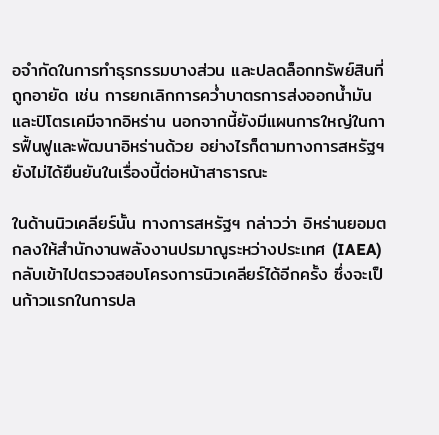อจำกัดในการทำธุรกรรมบางส่วน และปลดล็อกทรัพย์สินที่ถูกอายัด เช่น การยกเลิกการคว่ำบาตรการส่งออกน้ำมันและปิโตรเคมีจากอิหร่าน นอกจากนี้ยังมีแผนการใหญ่ในการฟื้นฟูและพัฒนาอิหร่านด้วย อย่างไรก็ตามทางการสหรัฐฯ ยังไม่ได้ยืนยันในเรื่องนี้ต่อหน้าสาธารณะ

ในด้านนิวเคลียร์นั้น ทางการสหรัฐฯ กล่าวว่า อิหร่านยอมตกลงให้สำนักงานพลังงานปรมาณูระหว่างประเทศ (IAEA) กลับเข้าไปตรวจสอบโครงการนิวเคลียร์ได้อีกครั้ง ซึ่งจะเป็นก้าวแรกในการปล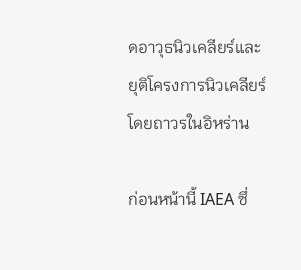ดอาวุธนิวเคลียร์และยุติโครงการนิวเคลียร์โดยถาวรในอิหร่าน

ก่อนหน้านี้ IAEA ซึ่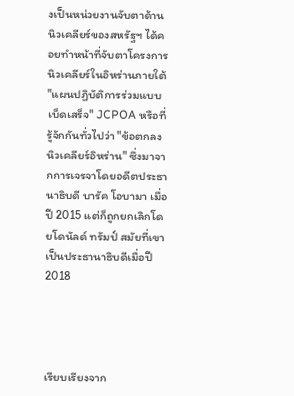งเป็นหน่วยงานจับตาด้านนิวเคลียร์ของสหรัฐฯ ได้คอยทำหน้าที่จับตาโครงการนิวเคลียร์ในอิหร่านภายใต้ "แผนปฏิบัติการร่วมแบบเบ็ดเสร็จ" JCPOA หรือที่รู้จักกันทั่วไปว่า "ข้อตกลงนิวเคลียร์อิหร่าน" ซึ่งมาจากการเจรจาโดยอดีตประธานาธิบดี บารัค โอบามา เมื่อปี 2015 แต่ก็ถูกยกเลิกโดยโดนัลด์ ทรัมป์ สมัยที่เขาเป็นประธานาธิบดีเมื่อปี 2018




เรียบเรียงจาก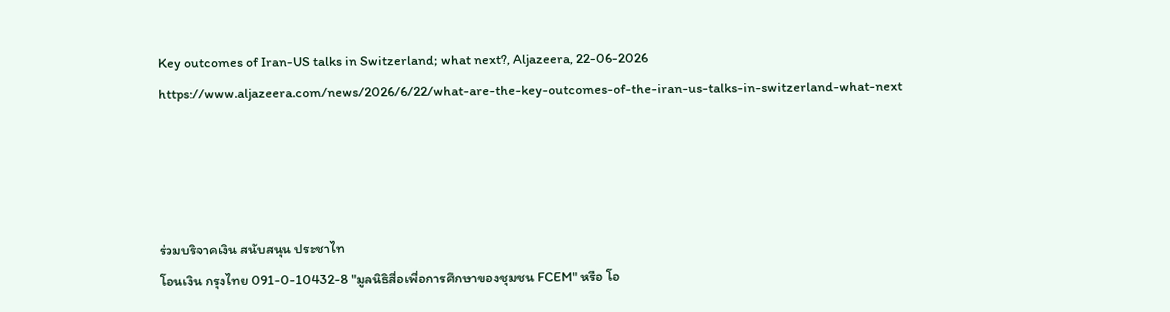Key outcomes of Iran-US talks in Switzerland; what next?, Aljazeera, 22-06-2026
https://www.aljazeera.com/news/2026/6/22/what-are-the-key-outcomes-of-the-iran-us-talks-in-switzerland-what-next




ร่วมบริจาคเงิน สนับสนุน ประชาไท
โอนเงิน กรุงไทย 091-0-10432-8 "มูลนิธิสื่อเพื่อการศึกษาของชุมชน FCEM" หรือ โอ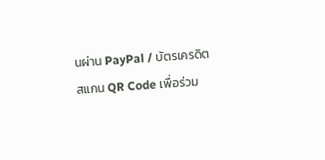นผ่าน PayPal / บัตรเครดิต
สแกน QR Code เพื่อร่วม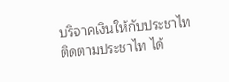บริจาคเงินให้กับประชาไท
ติดตามประชาไท ได้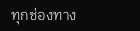ทุกช่องทาง